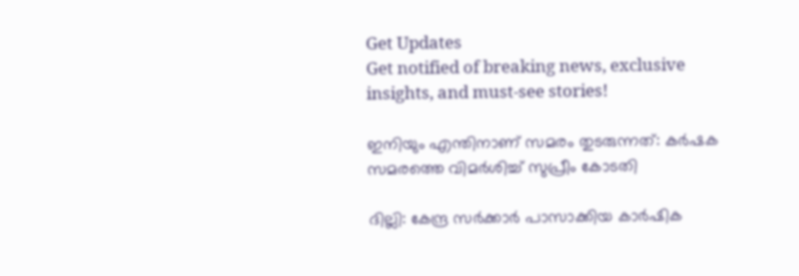Get Updates
Get notified of breaking news, exclusive insights, and must-see stories!

ഇനിയും എന്തിനാണ് സമരം തുടരുന്നത്: കര്‍ഷക സമരത്തെ വിമര്‍ശിച്ച് സുപ്രീം കോടതി

ദില്ലി: കേന്ദ്ര സര്‍ക്കാര്‍ പാസാക്കിയ കാര്‍ഷിക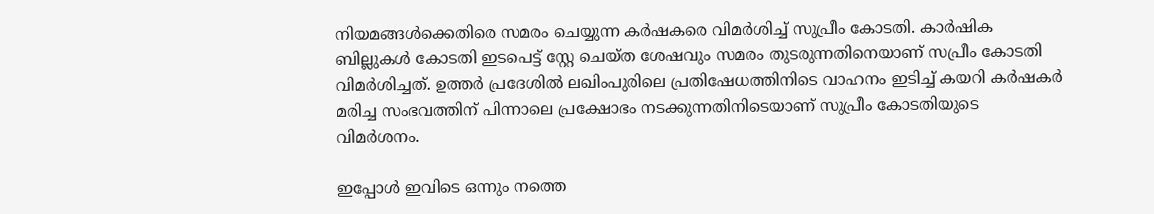നിയമങ്ങള്‍ക്കെതിരെ സമരം ചെയ്യുന്ന കര്‍ഷകരെ വിമര്‍ശിച്ച് സുപ്രീം കോടതി. കാര്‍ഷിക ബില്ലുകള്‍ കോടതി ഇടപെട്ട് സ്റ്റേ ചെയ്ത ശേഷവും സമരം തുടരുന്നതിനെയാണ് സപ്രീം കോടതി വിമര്‍ശിച്ചത്. ഉത്തര്‍ പ്രദേശില്‍ ലഖിംപുരിലെ പ്രതിഷേധത്തിനിടെ വാഹനം ഇടിച്ച് കയറി കര്‍ഷകര്‍ മരിച്ച സംഭവത്തിന് പിന്നാലെ പ്രക്ഷോഭം നടക്കുന്നതിനിടെയാണ് സുപ്രീം കോടതിയുടെ വിമര്‍ശനം.

ഇപ്പോള്‍ ഇവിടെ ഒന്നും നത്തെ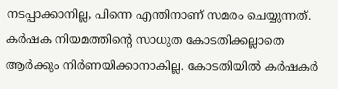നടപ്പാക്കാനില്ല, പിന്നെ എന്തിനാണ് സമരം ചെയ്യുന്നത്. കര്‍ഷക നിയമത്തിന്റെ സാധുത കോടതിക്കല്ലാതെ ആര്‍ക്കും നിര്‍ണയിക്കാനാകില്ല. കോടതിയില്‍ കര്‍ഷകര്‍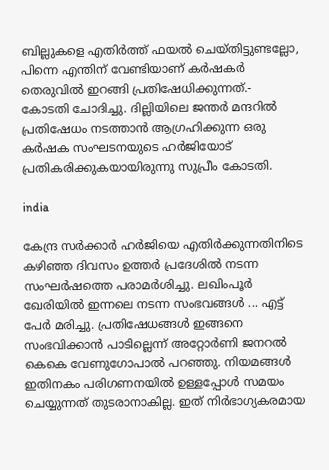ബില്ലുകളെ എതിര്‍ത്ത് ഫയല്‍ ചെയ്തിട്ടുണ്ടല്ലോ, പിന്നെ എന്തിന് വേണ്ടിയാണ് കര്‍ഷകര്‍ തെരുവില്‍ ഇറങ്ങി പ്രതിഷേധിക്കുന്നത്.- കോടതി ചോദിച്ചു. ദില്ലിയിലെ ജന്തര്‍ മന്ദറില്‍ പ്രതിഷേധം നടത്താന്‍ ആഗ്രഹിക്കുന്ന ഒരു കര്‍ഷക സംഘടനയുടെ ഹര്‍ജിയോട് പ്രതികരിക്കുകയായിരുന്നു സുപ്രീം കോടതി.

india

കേന്ദ്ര സര്‍ക്കാര്‍ ഹര്‍ജിയെ എതിര്‍ക്കുന്നതിനിടെ കഴിഞ്ഞ ദിവസം ഉത്തര്‍ പ്രദേശില്‍ നടന്ന സംഘര്‍ഷത്തെ പരാമര്‍ശിച്ചു. ലഖിംപൂര്‍ ഖേരിയില്‍ ഇന്നലെ നടന്ന സംഭവങ്ങള്‍ ... എട്ട് പേര്‍ മരിച്ചു. പ്രതിഷേധങ്ങള്‍ ഇങ്ങനെ സംഭവിക്കാന്‍ പാടില്ലെന്ന് അറ്റോര്‍ണി ജനറല്‍ കെകെ വേണുഗോപാല്‍ പറഞ്ഞു. നിയമങ്ങള്‍ ഇതിനകം പരിഗണനയില്‍ ഉള്ളപ്പോള്‍ സമയം ചെയ്യുന്നത് തുടരാനാകില്ല. ഇത് നിര്‍ഭാഗ്യകരമായ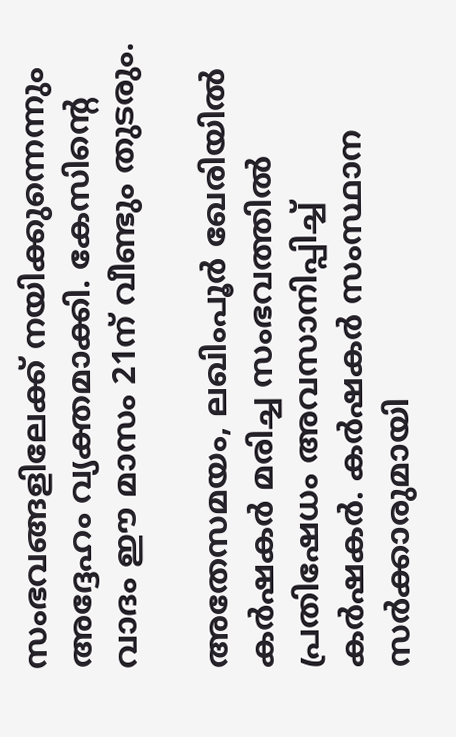സംഭവങ്ങളിലേക്ക് നയിക്കുന്നെന്നും അദ്ദേഹം വ്യക്തമാക്കി. കേസിന്റെ വാദം ഈ മാസം 21ന് വീണ്ടും തുടരും.

അതേസമയം, ലഖിംപൂര്‍ ഖേരിയില്‍ കര്‍ഷകര്‍ മരിച്ച സംഭവത്തില്‍ പ്രതിഷേധം അവസാനിപ്പിച്ച് കര്‍ഷകര്‍. കര്‍ഷകര്‍ സംസ്ഥാന സര്‍ക്കാരുമായി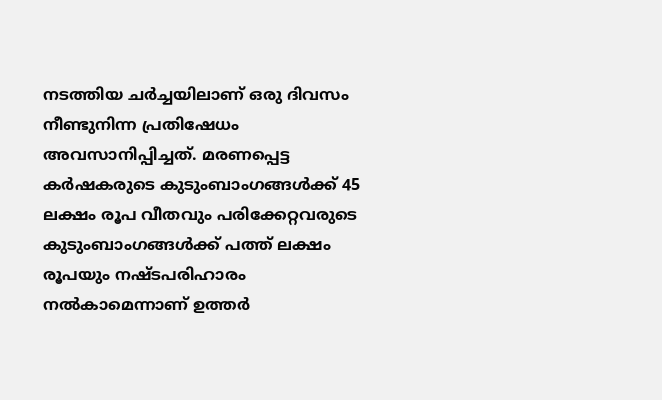നടത്തിയ ചര്‍ച്ചയിലാണ് ഒരു ദിവസം നീണ്ടുനിന്ന പ്രതിഷേധം അവസാനിപ്പിച്ചത്. മരണപ്പെട്ട കര്‍ഷകരുടെ കുടുംബാംഗങ്ങള്‍ക്ക് 45 ലക്ഷം രൂപ വീതവും പരിക്കേറ്റവരുടെ കുടുംബാംഗങ്ങള്‍ക്ക് പത്ത് ലക്ഷം രൂപയും നഷ്ടപരിഹാരം നല്‍കാമെന്നാണ് ഉത്തര്‍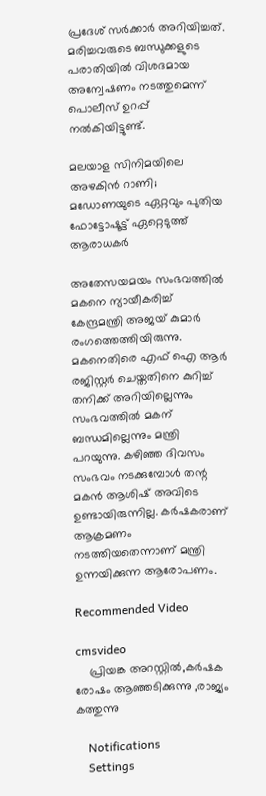പ്രദേശ് സര്‍ക്കാര്‍ അറിയിച്ചത്. മരിച്ചവരുടെ ബന്ധുക്കളുടെ പരാതിയില്‍ വിശദമായ അന്വേഷണം നടത്തുമെന്ന് പൊലീസ് ഉറപ്പ് നല്‍കിയിട്ടുണ്ട്.

മലയാള സിനിമയിലെ അഴകിന്‍ റാണി; മഡോണയുടെ ഏറ്റവും പുതിയ ഫോട്ടോഷൂട്ട് ഏറ്റെടുത്ത് ആരാധകര്‍

അതേസയമയം സംഭവത്തില്‍ മകനെ ന്യായീകരിച്ച് കേന്ദ്രമന്ത്രി അജയ് കുമാര്‍ രംഗത്തെത്തിയിരുന്നു. മകനെതിരെ എഫ് ഐ ആര്‍ രജിസ്റ്റര്‍ ചെയ്തതിനെ കുറിച്ച് തനിക്ക് അറിയില്ലെന്നും സംഭവത്തില്‍ മകന് ബന്ധമില്ലെന്നും മന്ത്രി പറയുന്നു. കഴിഞ്ഞ ദിവസം സംഭവം നടക്കുമ്പോള്‍ തന്റ മകന്‍ ആശിഷ് അവിടെ ഉണ്ടായിരുന്നില്ല. കര്‍ഷകരാണ് ആക്രമണം നടത്തിയതെന്നാണ് മന്ത്രി ഉന്നയിക്കുന്ന ആരോപണം.

Recommended Video

cmsvideo
    പ്രിയങ്ക അറസ്റ്റിൽ,കർഷക രോഷം ആഞ്ഞടിക്കുന്നു ,രാജ്യം കത്തുന്നു

    Notifications
    Settings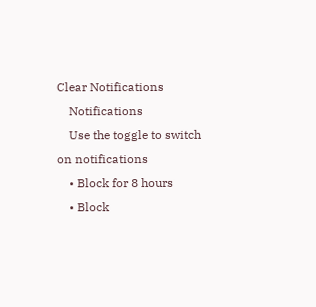Clear Notifications
    Notifications
    Use the toggle to switch on notifications
    • Block for 8 hours
    • Block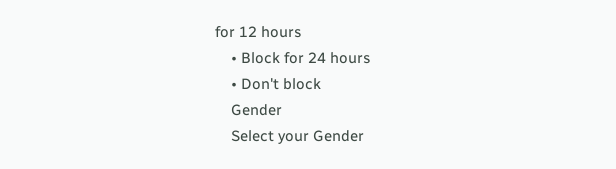for 12 hours
    • Block for 24 hours
    • Don't block
    Gender
    Select your Gender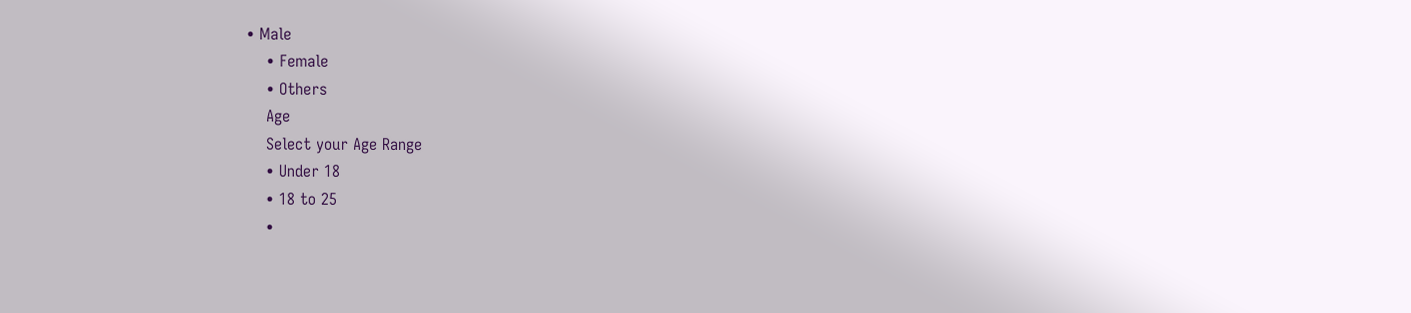• Male
    • Female
    • Others
    Age
    Select your Age Range
    • Under 18
    • 18 to 25
    •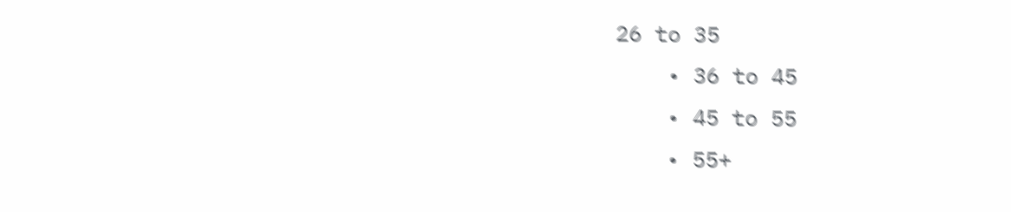26 to 35
    • 36 to 45
    • 45 to 55
    • 55+